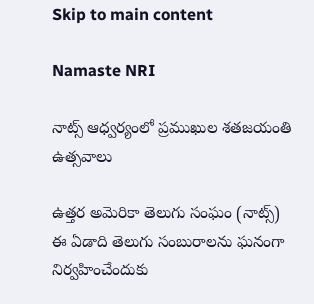Skip to main content

Namaste NRI

నాట్స్‌ ఆధ్వర్యంలో ప్రముఖుల శతజయంతి ఉత్సవాలు

ఉత్తర అమెరికా తెలుగు సంఘం (నాట్స్‌) ఈ ఏడాది తెలుగు సంబురాలను ఘనంగా నిర్వహించేందుకు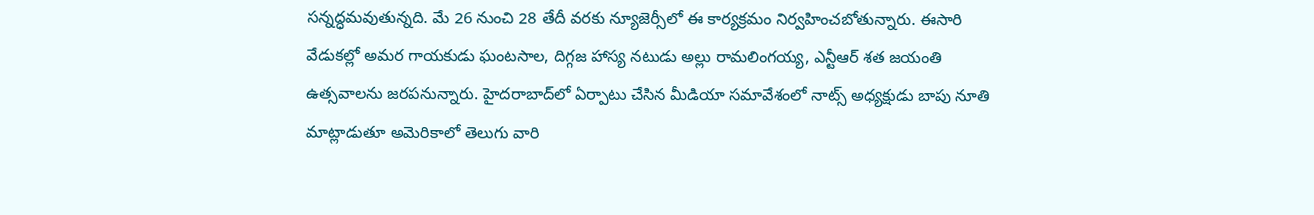సన్నద్ధమవుతున్నది. మే 26 నుంచి 28 తేదీ వరకు న్యూజెర్సీలో ఈ కార్యక్రమం నిర్వహించబోతున్నారు. ఈసారి వేడుకల్లో అమర గాయకుడు ఘంటసాల, దిగ్గజ హాస్య నటుడు అల్లు రామలింగయ్య, ఎన్టీఆర్‌ శత జయంతి ఉత్సవాలను జరపనున్నారు. హైదరాబాద్‌లో ఏర్పాటు చేసిన మీడియా సమావేశంలో నాట్స్‌ అధ్యక్షుడు బాపు నూతి మాట్లాడుతూ అమెరికాలో తెలుగు వారి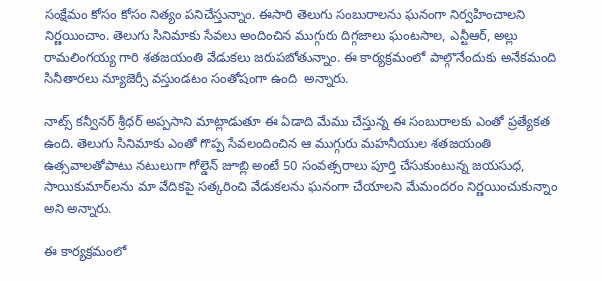సంక్షేమం కోసం కోసం నిత్యం పనిచేస్తున్నాం. ఈసారి తెలుగు సంబురాలను ఘనంగా నిర్వహించాలని నిర్ణయించాం. తెలుగు సినిమాకు సేవలు అందించిన ముగ్గురు దిగ్గజాలు ఘంటసాల, ఎన్టీఆర్‌, అల్లు రామలింగయ్య గారి శతజయంతి వేడుకలు జరుపబోతున్నాం. ఈ కార్యక్రమంలో పాల్గొనేందుకు అనేకమంది సినీతారలు న్యూజెర్సీ వస్తుండటం సంతోషంగా ఉంది  అన్నారు.

నాట్స్‌ కన్వీనర్‌ శ్రీధర్‌ అప్పసాని మాట్లాడుతూ ఈ ఏడాది మేము చేస్తున్న ఈ సంబురాలకు ఎంతో ప్రత్యేకత ఉంది. తెలుగు సినిమాకు ఎంతో గొప్ప సేవలందించిన ఆ ముగ్గురు మహనీయుల శతజయంతి ఉత్సవాలతోపాటు నటులుగా గోల్డెన్‌ జూబ్లి అంటే 50 సంవత్సరాలు పూర్తి చేసుకుంటున్న జయసుధ, సాయికుమార్‌లను మా వేదికపై సత్కరించి వేడుకలను ఘనంగా చేయాలని మేమందరం నిర్ణయించుకున్నాం అని అన్నారు.

ఈ కార్యక్రమంలో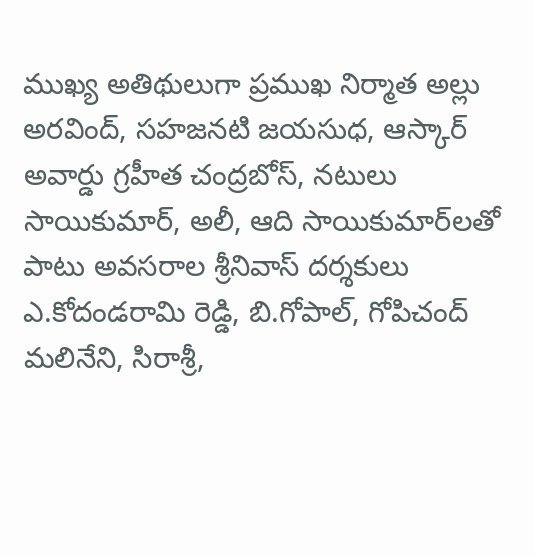ముఖ్య అతిథులుగా ప్రముఖ నిర్మాత అల్లు అరవింద్, సహజనటి జయసుధ, ఆస్కార్‌ అవార్డు గ్రహీత చంద్రబోస్, నటులు సాయికుమార్, అలీ, ఆది సాయికుమార్‌లతో పాటు అవసరాల శ్రీనివాస్‌ దర్శకులు ఎ.కోదండరామి రెడ్డి, బి.గోపాల్, గోపిచంద్‌ మలినేని, సిరాశ్రీ,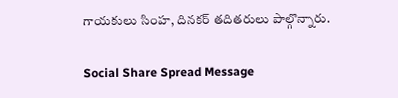గాయకులు సింహ, దినకర్‌ తదితరులు పాల్గొన్నారు.

Social Share Spread Message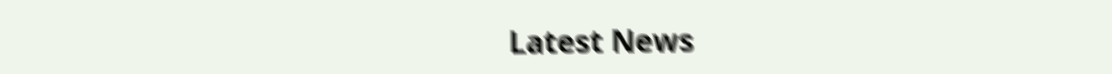Latest News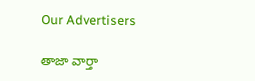Our Advertisers

తాజా వార్తా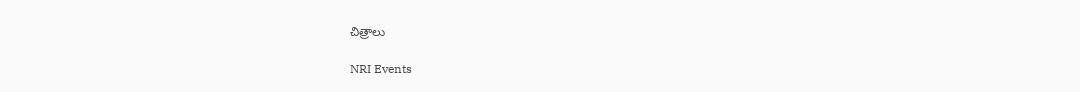చిత్రాలు

NRI Events